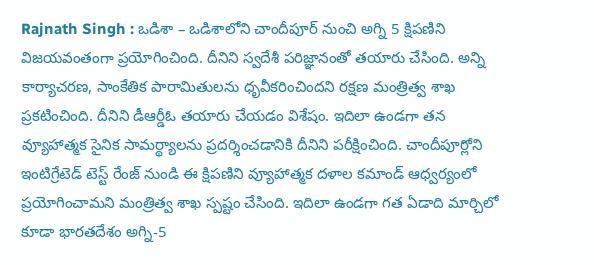Rajnath Singh : ఒడిశా – ఒడిశాలోని చాందీపూర్ నుంచి అగ్ని 5 క్షిపణిని విజయవంతంగా ప్రయోగించింది. దీనిని స్వదేశీ పరిజ్ఞానంతో తయారు చేసింది. అన్ని కార్యాచరణ, సాంకేతిక పారామితులను ధృవీకరించిందని రక్షణ మంత్రిత్వ శాఖ ప్రకటించింది. దీనిని డీఆర్డీఓ తయారు చేయడం విశేషం. ఇదిలా ఉండగా తన వ్యూహాత్మక సైనిక సామర్థ్యాలను ప్రదర్శించడానికి దీనిని పరీక్షించింది. చాందీపూర్లోని ఇంటిగ్రేటెడ్ టెస్ట్ రేంజ్ నుండి ఈ క్షిపణిని వ్యూహాత్మక దళాల కమాండ్ ఆధ్వర్యంలో ప్రయోగించామని మంత్రిత్వ శాఖ స్పష్టం చేసింది. ఇదిలా ఉండగా గత ఏడాది మార్చిలో కూడా భారతదేశం అగ్ని-5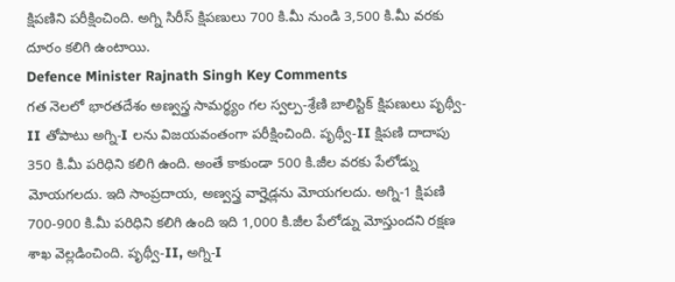క్షిపణిని పరీక్షించింది. అగ్ని సిరీస్ క్షిపణులు 700 కి.మీ నుండి 3,500 కి.మీ వరకు దూరం కలిగి ఉంటాయి.
Defence Minister Rajnath Singh Key Comments
గత నెలలో భారతదేశం అణ్వస్త్ర సామర్థ్యం గల స్వల్ప-శ్రేణి బాలిస్టిక్ క్షిపణులు పృథ్వీ-II తోపాటు అగ్ని-I లను విజయవంతంగా పరీక్షించింది. పృథ్వీ-II క్షిపణి దాదాపు 350 కి.మీ పరిధిని కలిగి ఉంది. అంతే కాకుండా 500 కి.జీల వరకు పేలోడ్ను మోయగలదు. ఇది సాంప్రదాయ, అణ్వస్త్ర వార్హెడ్లను మోయగలదు. అగ్ని-1 క్షిపణి 700-900 కి.మీ పరిధిని కలిగి ఉంది ఇది 1,000 కి.జీల పేలోడ్ను మోస్తుందని రక్షణ శాఖ వెల్లడించింది. పృథ్వీ-II, అగ్ని-I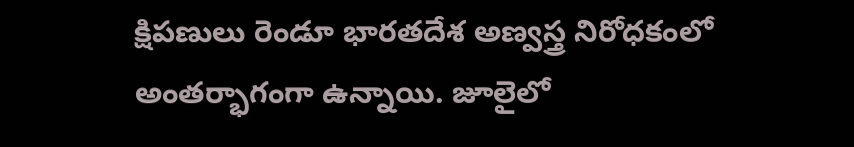క్షిపణులు రెండూ భారతదేశ అణ్వస్త్ర నిరోధకంలో అంతర్భాగంగా ఉన్నాయి. జూలైలో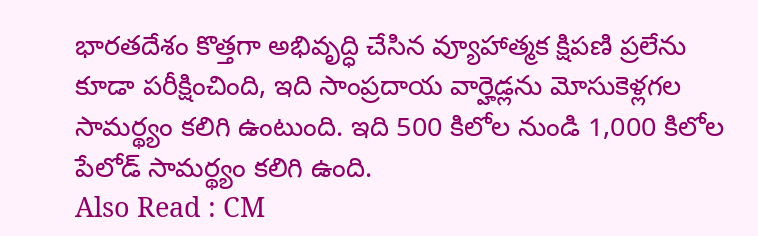భారతదేశం కొత్తగా అభివృద్ధి చేసిన వ్యూహాత్మక క్షిపణి ప్రలేను కూడా పరీక్షించింది, ఇది సాంప్రదాయ వార్హెడ్లను మోసుకెళ్లగల సామర్థ్యం కలిగి ఉంటుంది. ఇది 500 కిలోల నుండి 1,000 కిలోల పేలోడ్ సామర్థ్యం కలిగి ఉంది.
Also Read : CM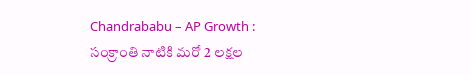Chandrababu – AP Growth : సంక్రాంతి నాటికి మరో 2 లక్షల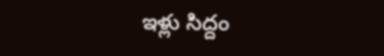ఇళ్లు సిద్దం